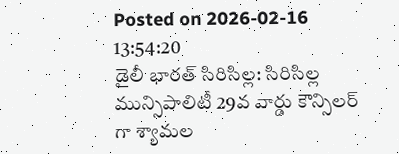Posted on 2026-02-16 13:54:20
డైలీ భారత్ సిరిసిల్ల: సిరిసిల్ల మున్సిపాలిటీ 29వ వార్డు కౌన్సిలర్ గా శ్యామల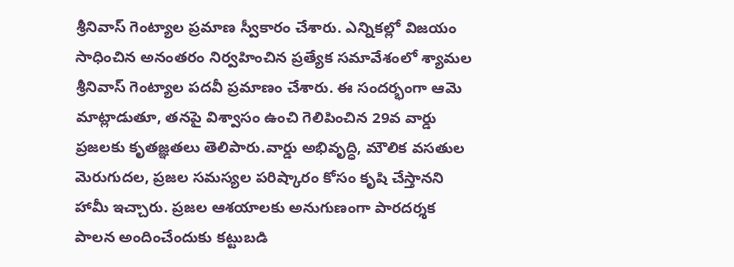శ్రీనివాస్ గెంట్యాల ప్రమాణ స్వీకారం చేశారు. ఎన్నికల్లో విజయం సాధించిన అనంతరం నిర్వహించిన ప్రత్యేక సమావేశంలో శ్యామల శ్రీనివాస్ గెంట్యాల పదవీ ప్రమాణం చేశారు. ఈ సందర్భంగా ఆమె మాట్లాడుతూ, తనపై విశ్వాసం ఉంచి గెలిపించిన 29వ వార్డు ప్రజలకు కృతజ్ఞతలు తెలిపారు.వార్డు అభివృద్ధి, మౌలిక వసతుల మెరుగుదల, ప్రజల సమస్యల పరిష్కారం కోసం కృషి చేస్తానని హామీ ఇచ్చారు. ప్రజల ఆశయాలకు అనుగుణంగా పారదర్శక పాలన అందించేందుకు కట్టుబడి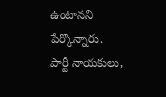ఉంటానని పేర్కొన్నారు. పార్టీ నాయకులు,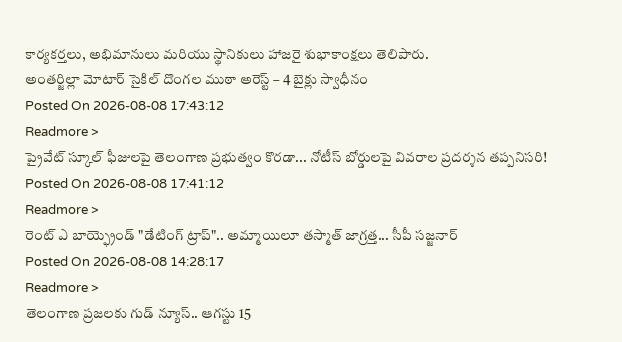కార్యకర్తలు, అభిమానులు మరియు స్థానికులు హాజరై శుభాకాంక్షలు తెలిపారు.
అంతర్జిల్లా మోటార్ సైకిల్ దొంగల ముఠా అరెస్ట్ – 4 బైక్లు స్వాధీనం
Posted On 2026-08-08 17:43:12
Readmore >
ప్రైవేట్ స్కూల్ ఫీజులపై తెలంగాణ ప్రభుత్వం కొరడా... నోటీస్ బోర్డులపై వివరాల ప్రదర్శన తప్పనిసరి!
Posted On 2026-08-08 17:41:12
Readmore >
రెంట్ ఎ బాయ్ఫ్రెండ్ "డేటింగ్ ట్రాప్".. అమ్మాయిలూ తస్మాత్ జాగ్రత్త... సీపీ సజ్జనార్
Posted On 2026-08-08 14:28:17
Readmore >
తెలంగాణ ప్రజలకు గుడ్ న్యూస్.. ఆగస్టు 15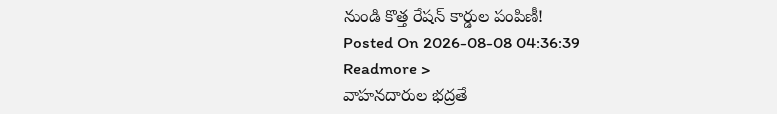నుండి కొత్త రేషన్ కార్డుల పంపిణీ!
Posted On 2026-08-08 04:36:39
Readmore >
వాహనదారుల భద్రతే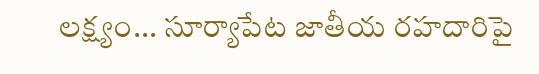లక్ష్యం... సూర్యాపేట జాతీయ రహదారిపై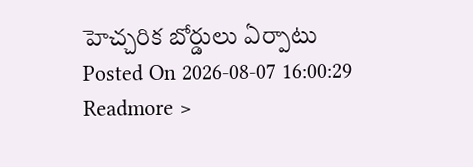హెచ్చరిక బోర్డులు ఏర్పాటు
Posted On 2026-08-07 16:00:29
Readmore >